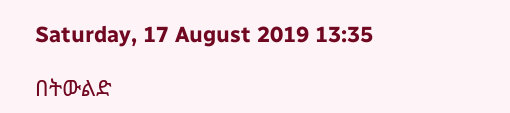Saturday, 17 August 2019 13:35

በትውልድ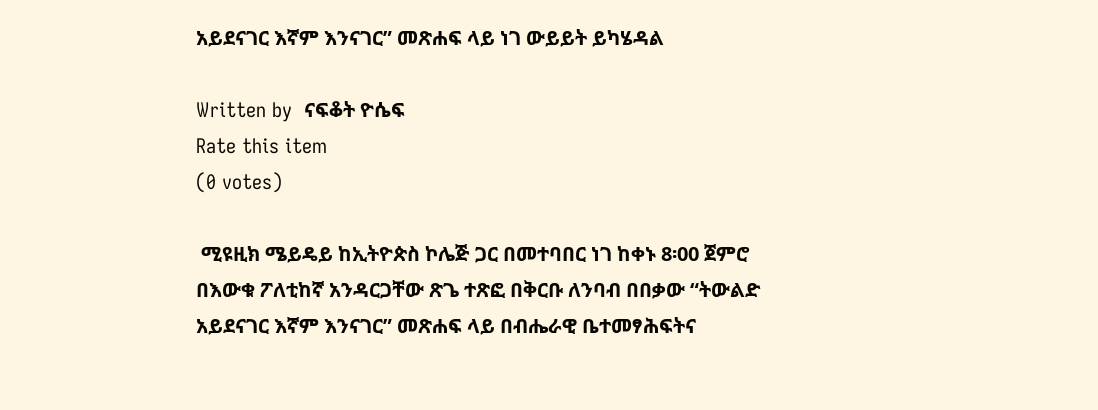አይደናገር እኛም እንናገር” መጽሐፍ ላይ ነገ ውይይት ይካሄዳል

Written by  ናፍቆት ዮሴፍ
Rate this item
(0 votes)

 ሚዩዚክ ሜይዴይ ከኢትዮጵስ ኮሌጅ ጋር በመተባበር ነገ ከቀኑ 8፡00 ጀምሮ በእውቁ ፖለቲከኛ አንዳርጋቸው ጽጌ ተጽፎ በቅርቡ ለንባብ በበቃው “ትውልድ አይደናገር እኛም እንናገር” መጽሐፍ ላይ በብሔራዊ ቤተመፃሕፍትና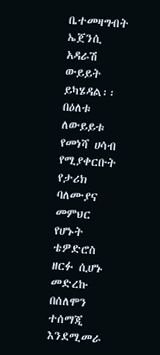ቤተመዛግብት ኤጀንሲ አዳራሽ ውይይት ይካሄዳል፡፡
በዕለቱ ለውይይቱ የመነሻ ሀሳብ የሚያቀርቡት የታሪክ ባለሙያና መምህር የሆኑት ቴዎድሮስ ዘርፉ ሲሆኑ መድረኩ በሰለሞን ተሰማጂ እንደሚመራ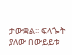ታውቋል፡፡ ፍላጐት ያለው በውይይቱ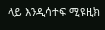ላይ እንዲሳተፍ ሚዩዚክ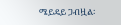ሜይዴይ ጋብዟል፡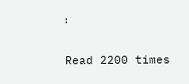፡

Read 2200 times